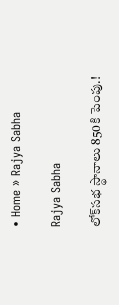• Home » Rajya Sabha

Rajya Sabha

లోక్‌సభ స్థానాలు 850కి పెంపు.!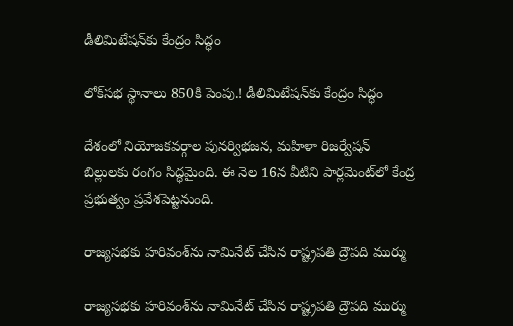డీలిమిటేషన్‌కు కేంద్రం సిద్ధం

లోక్‌సభ స్థానాలు 850కి పెంపు.! డీలిమిటేషన్‌కు కేంద్రం సిద్ధం

దేశంలో నియోజకవర్గాల పునర్విభజన, మహిళా రిజర్వేషన్ బిల్లులకు రంగం సిద్ధమైంది. ఈ నెల 16న వీటిని పార్లమెంట్‌లో కేంద్ర ప్రభుత్వం ప్రవేశపెట్టనుంది.

రాజ్యసభకు హరివంశ్‌ను నామినేట్ చేసిన రాష్ట్రపతి ద్రౌపది ముర్ము

రాజ్యసభకు హరివంశ్‌ను నామినేట్ చేసిన రాష్ట్రపతి ద్రౌపది ముర్ము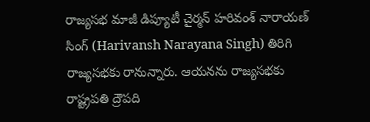రాజ్యసభ మాజీ డిప్యూటీ చైర్మన్ హరివంశ్ నారాయణ్ సింగ్ (Harivansh Narayana Singh) తిరిగి రాజ్యసభకు రానున్నారు. ఆయనను రాజ్యసభకు రాష్ట్రపతి ద్రౌపది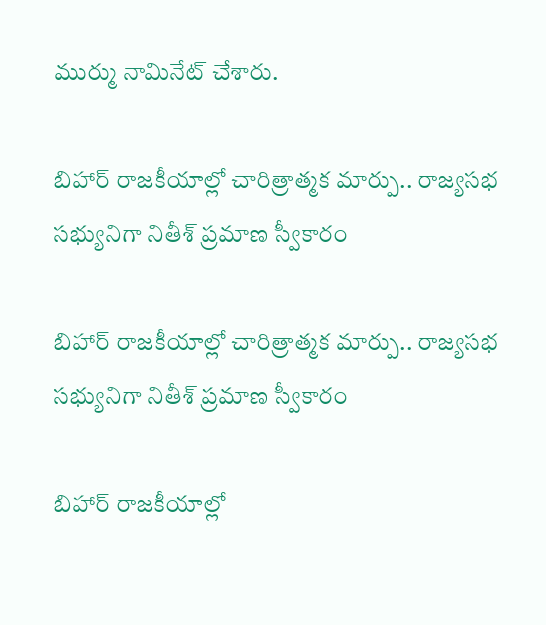ముర్ము నామినేట్ చేశారు.

బిహార్ రాజకీయాల్లో చారిత్రాత్మక మార్పు.. రాజ్యసభ సభ్యునిగా నితీశ్ ప్రమాణ స్వీకారం

బిహార్ రాజకీయాల్లో చారిత్రాత్మక మార్పు.. రాజ్యసభ సభ్యునిగా నితీశ్ ప్రమాణ స్వీకారం

బిహార్ రాజకీయాల్లో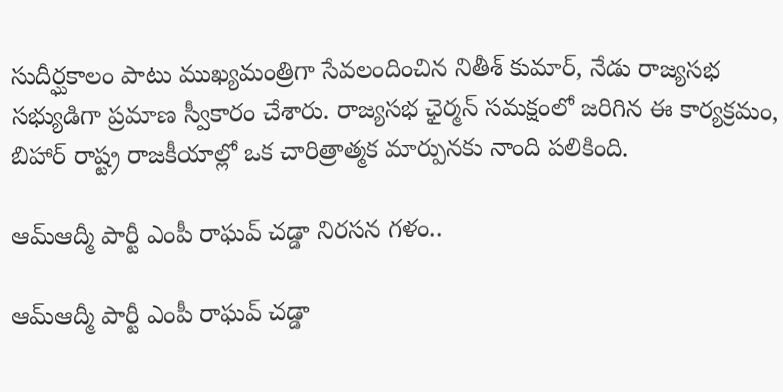సుదీర్ఘకాలం పాటు ముఖ్యమంత్రిగా సేవలందించిన నితీశ్ కుమార్, నేడు రాజ్యసభ సభ్యుడిగా ప్రమాణ స్వీకారం చేశారు. రాజ్యసభ ఛైర్మన్ సమక్షంలో జరిగిన ఈ కార్యక్రమం, బిహార్ రాష్ట్ర రాజకీయాల్లో ఒక చారిత్రాత్మక మార్పునకు నాంది పలికింది.

ఆమ్‌ఆద్మీ పార్టీ ఎంపీ రాఘవ్‌ చడ్డా నిరసన గళం..

ఆమ్‌ఆద్మీ పార్టీ ఎంపీ రాఘవ్‌ చడ్డా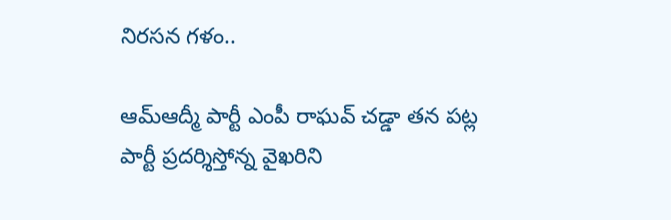నిరసన గళం..

ఆమ్‌ఆద్మీ పార్టీ ఎంపీ రాఘవ్‌ చడ్డా తన పట్ల పార్టీ ప్రదర్శిస్తోన్న వైఖరిని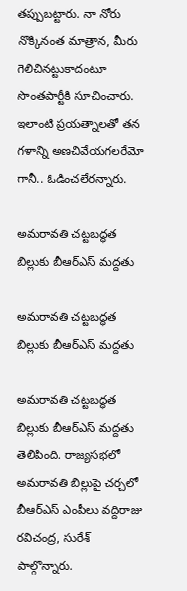తప్పుబట్టారు. నా నోరు నొక్కినంత మాత్రాన, మీరు గెలిచినట్టుకాదంటూ సొంతపార్టీకి సూచించారు. ఇలాంటి ప్రయత్నాలతో తన గళాన్ని అణచివేయగలరేమో గానీ.. ఓడించలేరన్నారు.

అమరావతి చట్టబద్ధత బిల్లుకు బీఆర్‌ఎస్ మద్దతు

అమరావతి చట్టబద్ధత బిల్లుకు బీఆర్‌ఎస్ మద్దతు

అమరావతి చట్టబద్ధత బిల్లుకు బీఆర్‌ఎస్ మద్దతు తెలిపింది. రాజ్యసభలో అమరావతి బిల్లుపై చర్చలో బీఆర్‌ఎస్ ఎంపీలు వద్దిరాజు రవిచంద్ర, సురేశ్ పాల్గొన్నారు.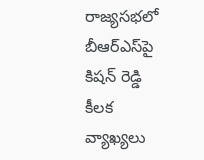రాజ్యసభలో బీఆర్‌ఎస్‌పై కిషన్ రెడ్డి కీలక వ్యాఖ్యలు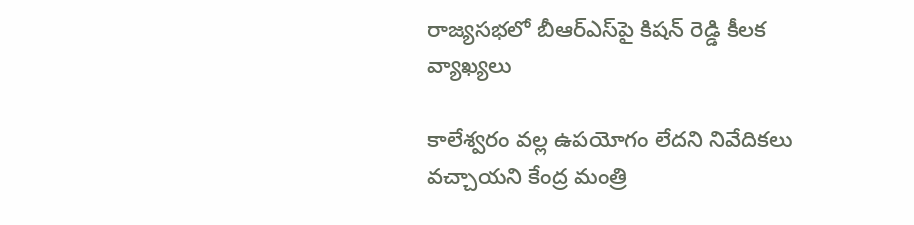రాజ్యసభలో బీఆర్‌ఎస్‌పై కిషన్ రెడ్డి కీలక వ్యాఖ్యలు

కాలేశ్వరం వల్ల ఉపయోగం లేదని నివేదికలు వచ్చాయని కేంద్ర మంత్రి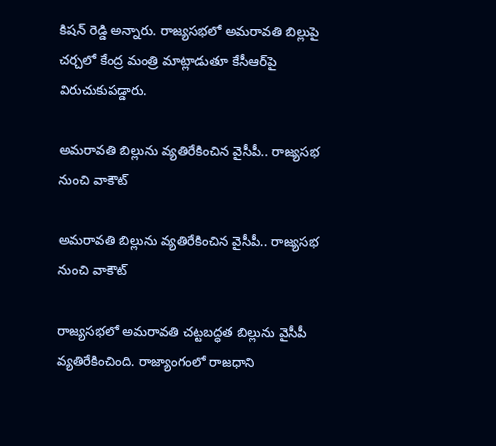కిషన్ రెడ్డి అన్నారు. రాజ్యసభలో అమరావతి బిల్లుపై చర్చలో కేంద్ర మంత్రి మాట్లాడుతూ కేసీఆర్‌పై విరుచుకుపడ్డారు.

అమరావతి బిల్లును వ్యతిరేకించిన వైసీపీ.. రాజ్యసభ నుంచి వాకౌట్

అమరావతి బిల్లును వ్యతిరేకించిన వైసీపీ.. రాజ్యసభ నుంచి వాకౌట్

రాజ్యసభలో అమరావతి చట్టబద్ధత బిల్లును వైసీపీ వ్యతిరేకించింది. రాజ్యాంగంలో రాజధాని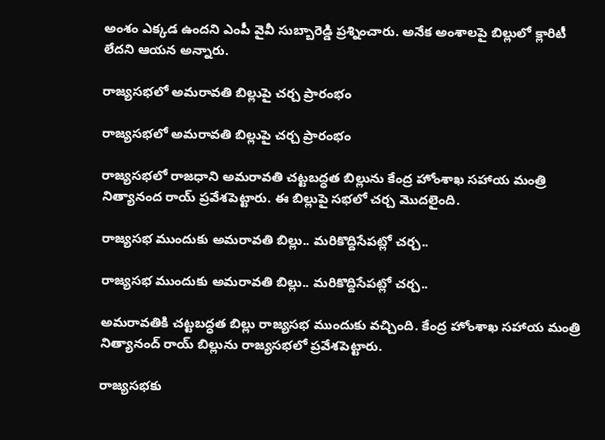అంశం ఎక్కడ ఉందని ఎంపీ వైవీ సుబ్బారెడ్డి ప్రశ్నించారు. అనేక అంశాలపై బిల్లులో క్లారిటీ లేదని ఆయన అన్నారు.

రాజ్యసభలో అమరావతి బిల్లుపై చర్చ ప్రారంభం

రాజ్యసభలో అమరావతి బిల్లుపై చర్చ ప్రారంభం

రాజ్యసభలో రాజధాని అమరావతి చట్టబద్ధత బిల్లును కేంద్ర హోంశాఖ సహాయ మంత్రి నిత్యానంద రాయ్ ప్రవేశపెట్టారు. ఈ బిల్లుపై సభలో చర్చ మొదలైంది.

రాజ్యసభ ముందుకు అమరావతి బిల్లు.. మరికొద్దిసేపట్లో చర్చ..

రాజ్యసభ ముందుకు అమరావతి బిల్లు.. మరికొద్దిసేపట్లో చర్చ..

అమరావతికి చట్టబద్ధత బిల్లు రాజ్యసభ ముందుకు వచ్చింది. కేంద్ర హోంశాఖ సహాయ మంత్రి నిత్యానంద్ రాయ్ బిల్లును రాజ్యసభలో ప్రవేశపెట్టారు.

రాజ్యసభకు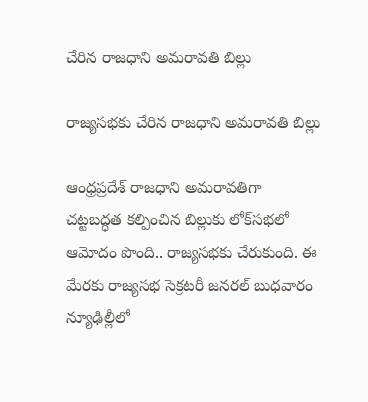చేరిన రాజధాని అమరావతి బిల్లు

రాజ్యసభకు చేరిన రాజధాని అమరావతి బిల్లు

ఆంధ్రప్రదేశ్ రాజధాని అమరావతిగా చట్టబద్ధత కల్పించిన బిల్లుకు లోక్‌సభలో ఆమోదం పొంది.. రాజ్యసభకు చేరుకుంది. ఈ మేరకు రాజ్యసభ సెక్రటరీ జనరల్ బుధవారం న్యూఢిల్లీలో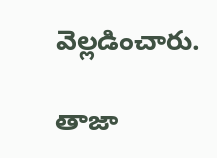వెల్లడించారు.

తాజా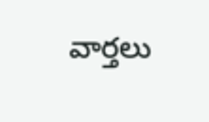వార్తలు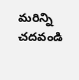మరిన్ని చదవండి